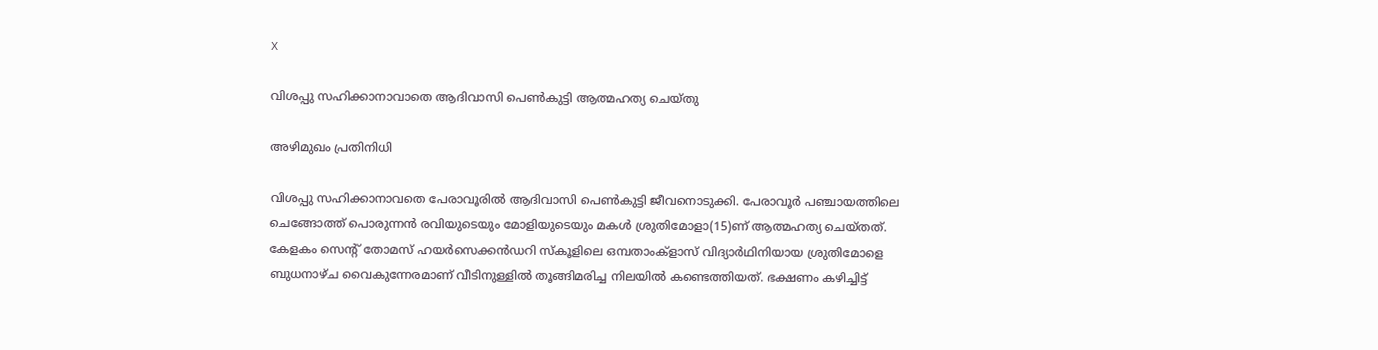X

വിശപ്പു സഹിക്കാനാവാതെ ആദിവാസി പെണ്‍കുട്ടി ആത്മഹത്യ ചെയ്തു

അഴിമുഖം പ്രതിനിധി

വിശപ്പു സഹിക്കാനാവതെ പേരാവൂരില്‍ ആദിവാസി പെണ്‍കുട്ടി ജീവനൊടുക്കി. പേരാവൂര്‍ പഞ്ചായത്തിലെ ചെങ്ങോത്ത് പൊരുന്നന്‍ രവിയുടെയും മോളിയുടെയും മകള്‍ ശ്രുതിമോളാ(15)ണ് ആത്മഹത്യ ചെയ്തത്. കേളകം സെന്റ് തോമസ് ഹയര്‍സെക്കന്‍ഡറി സ്‌കൂളിലെ ഒമ്പതാംക്‌ളാസ് വിദ്യാര്‍ഥിനിയായ ശ്രുതിമോളെ ബുധനാഴ്ച വൈകുന്നേരമാണ് വീടിനുള്ളില്‍ തൂങ്ങിമരിച്ച നിലയില്‍ കണ്ടെത്തിയത്. ഭക്ഷണം കഴിച്ചിട്ട്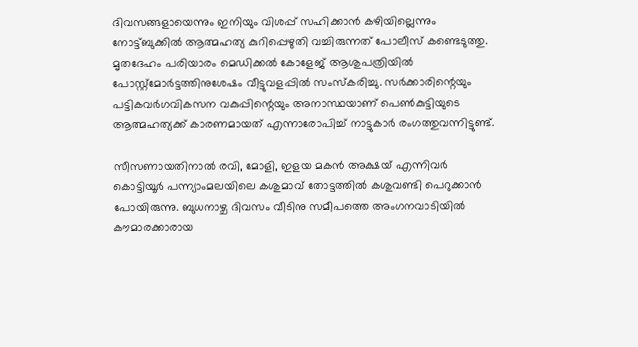ദിവസങ്ങളായെന്നും ഇനിയും വിശപ്പ് സഹിക്കാന്‍ കഴിയില്ലെന്നും നോട്ട്ബുക്കില്‍ ആത്മഹത്യ കുറിപ്പെഴുതി വച്ചിരുന്നത് പോലീസ് കണ്ടെടുത്തു. മൃതദേഹം പരിയാരം മെഡിക്കല്‍ കോളേജ് ആശുപത്രിയില്‍ പോസ്റ്റ്‌മോര്‍ട്ടത്തിനുശേഷം വീട്ടുവളപ്പില്‍ സംസ്‌കരിച്ചു. സര്‍ക്കാരിന്റെയും പട്ടികവര്‍ഗവികസന വകുപ്പിന്റെയും അനാസ്ഥയാണ് പെണ്‍കുട്ടിയുടെ ആത്മഹത്യക്ക് കാരണമായത് എന്നാരോപിച്ച് നാട്ടുകാര്‍ രംഗത്തുവന്നിട്ടുണ്ട്.

സീസണായതിനാല്‍ രവി, മോളി, ഇളയ മകന്‍ അക്ഷയ് എന്നിവര്‍ കൊട്ടിയൂര്‍ പന്ന്യാംമലയിലെ കശുമാവ് തോട്ടത്തില്‍ കശുവണ്ടി പെറുക്കാന്‍ പോയിരുന്നു. ബുധനാഴ്ച ദിവസം വീടിനു സമീപത്തെ അംഗനവാടിയില്‍ കൗമാരക്കാരായ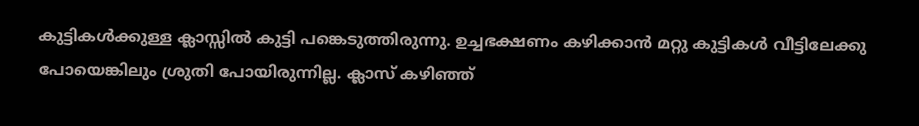കുട്ടികള്‍ക്കുള്ള ക്ലാസ്സില്‍ കുട്ടി പങ്കെടുത്തിരുന്നു. ഉച്ചഭക്ഷണം കഴിക്കാന്‍ മറ്റു കുട്ടികള്‍ വീട്ടിലേക്കു പോയെങ്കിലും ശ്രുതി പോയിരുന്നില്ല. ക്ലാസ് കഴിഞ്ഞ്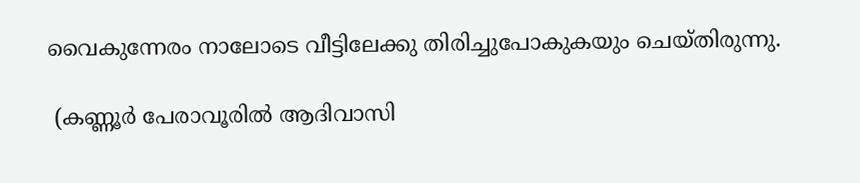വൈകുന്നേരം നാലോടെ വീട്ടിലേക്കു തിരിച്ചുപോകുകയും ചെയ്തിരുന്നു.

 (കണ്ണൂര്‍ പേരാവൂരില്‍ ആദിവാസി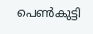പെണ്‍കുട്ടി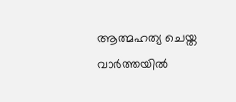ആത്മഹത്യ ചെയ്ത വാര്‍ത്തയില്‍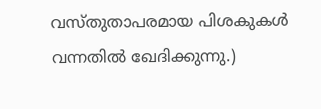വസ്തുതാപരമായ പിശകുകള്‍ വന്നതില്‍ ഖേദിക്കുന്നു.)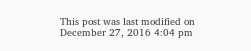This post was last modified on December 27, 2016 4:04 pm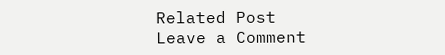Related Post
Leave a Comment